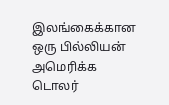இலங்கைக்கான ஒரு பில்லியன் அமெரிக்க டொலர்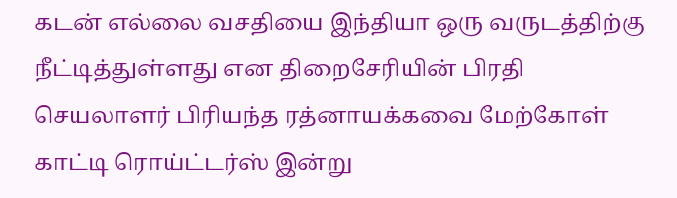கடன் எல்லை வசதியை இந்தியா ஒரு வருடத்திற்கு நீட்டித்துள்ளது என திறைசேரியின் பிரதி செயலாளர் பிரியந்த ரத்னாயக்கவை மேற்கோள் காட்டி ரொய்ட்டர்ஸ் இன்று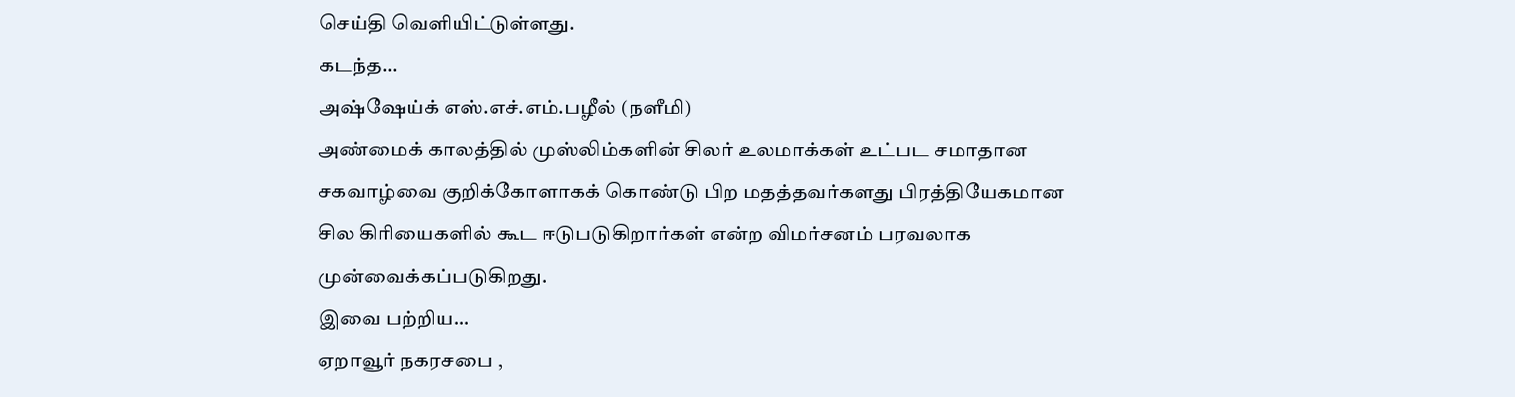செய்தி வெளியிட்டுள்ளது.
கடந்த...
அஷ்ஷேய்க் எஸ்.எச்.எம்.பழீல் (நளீமி)
அண்மைக் காலத்தில் முஸ்லிம்களின் சிலர் உலமாக்கள் உட்பட சமாதான சகவாழ்வை குறிக்கோளாகக் கொண்டு பிற மதத்தவர்களது பிரத்தியேகமான சில கிரியைகளில் கூட ஈடுபடுகிறார்கள் என்ற விமர்சனம் பரவலாக முன்வைக்கப்படுகிறது.
இவை பற்றிய...
ஏறாவூர் நகரசபை ,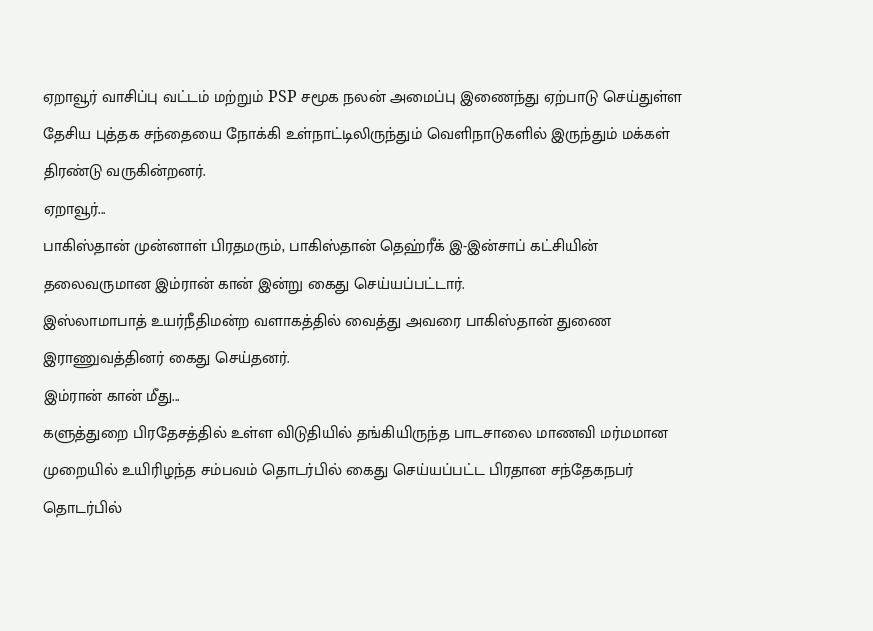ஏறாவூர் வாசிப்பு வட்டம் மற்றும் PSP சமூக நலன் அமைப்பு இணைந்து ஏற்பாடு செய்துள்ள தேசிய புத்தக சந்தையை நோக்கி உள்நாட்டிலிருந்தும் வெளிநாடுகளில் இருந்தும் மக்கள் திரண்டு வருகின்றனர்.
ஏறாவூர்...
பாகிஸ்தான் முன்னாள் பிரதமரும், பாகிஸ்தான் தெஹ்ரீக் இ-இன்சாப் கட்சியின் தலைவருமான இம்ரான் கான் இன்று கைது செய்யப்பட்டார்.
இஸ்லாமாபாத் உயர்நீதிமன்ற வளாகத்தில் வைத்து அவரை பாகிஸ்தான் துணை இராணுவத்தினர் கைது செய்தனர்.
இம்ரான் கான் மீது...
களுத்துறை பிரதேசத்தில் உள்ள விடுதியில் தங்கியிருந்த பாடசாலை மாணவி மர்மமான முறையில் உயிரிழந்த சம்பவம் தொடர்பில் கைது செய்யப்பட்ட பிரதான சந்தேகநபர் தொடர்பில்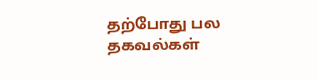தற்போது பல தகவல்கள்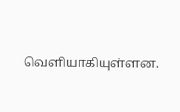வெளியாகியுள்ளன.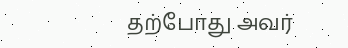தற்போது அவர்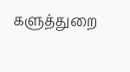களுத்துறை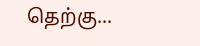தெற்கு...